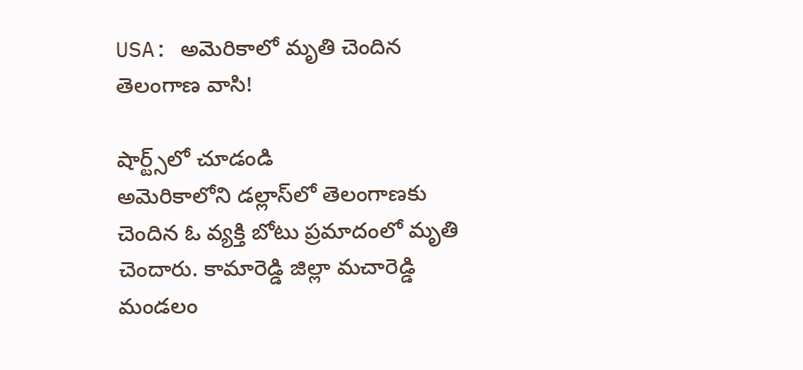USA: అమెరికాలో మృతి చెందిన తెలంగాణ వాసి!

షార్ట్స్‌లో చూడండి
అమెరికాలోని డల్లాస్‌లో తెలంగాణకు చెందిన ఓ వ్యక్తి బోటు ప్రమాదంలో మృతి చెందారు. కామారెడ్డి జిల్లా మచారెడ్డి మండలం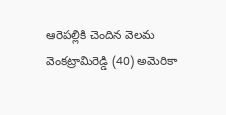ఆరెపల్లికి చెందిన వెలమ వెంకట్రామిరెడ్డి (40) అమెరికా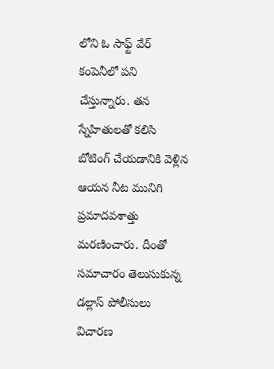లోని ఓ సాఫ్ట్ వేర్ కంపెనీలో పని చేస్తున్నారు. తన స్నేహితులతో కలిసి బోటింగ్‌ చేయడానికి వెళ్లిన ఆయన నీట మునిగి ప్రమాదవశాత్తు మరణించారు. దీంతో సమాచారం తెలుసుకున్న డల్లాస్ పోలీసులు విచారణ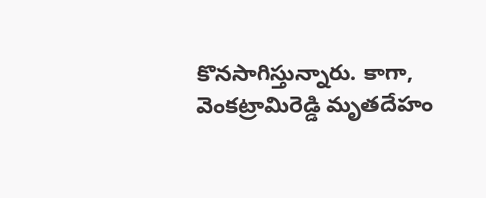కొనసాగిస్తున్నారు. కాగా, వెంకట్రామిరెడ్డి మృతదేహం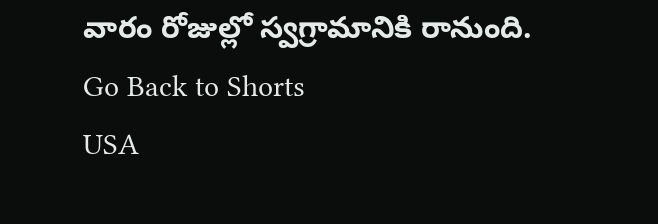వారం రోజుల్లో స్వగ్రామానికి రానుంది.
Go Back to Shorts
USA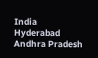India
Hyderabad
Andhra Pradesh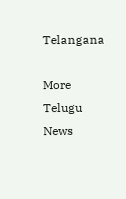Telangana

More Telugu News